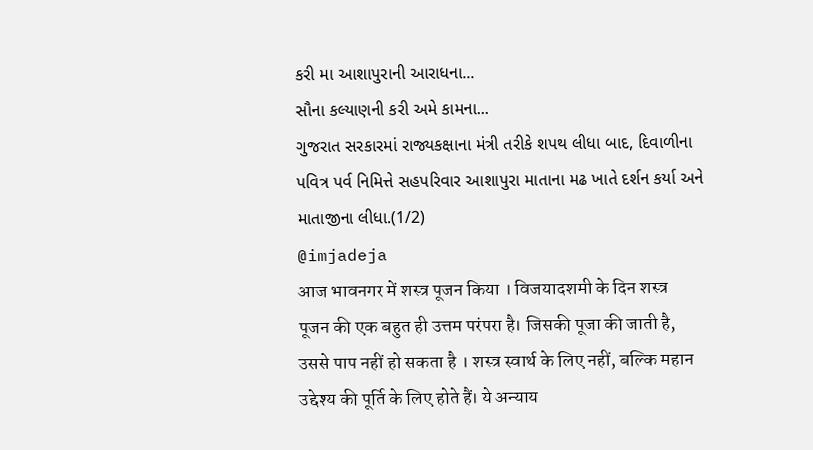કરી મા આશાપુરાની આરાધના...
સૌના કલ્યાણની કરી અમે કામના...
ગુજરાત સરકારમાં રાજ્યકક્ષાના મંત્રી તરીકે શપથ લીધા બાદ, દિવાળીના પવિત્ર પર્વ નિમિત્તે સહપરિવાર આશાપુરા માતાના મઢ ખાતે દર્શન કર્યા અને માતાજીના લીધા.(1/2)
@imjadeja
आज भावनगर में शस्त्र पूजन किया । विजयादशमी के दिन शस्त्र पूजन की एक बहुत ही उत्तम परंपरा है। जिसकी पूजा की जाती है, उससे पाप नहीं हो सकता है । शस्त्र स्वार्थ के लिए नहीं, बल्कि महान उद्देश्य की पूर्ति के लिए होते हैं। ये अन्याय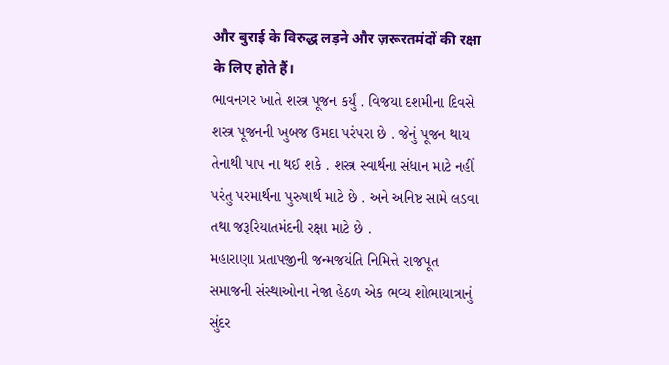और बुराई के विरुद्ध लड़ने और ज़रूरतमंदों की रक्षा के लिए होते हैं।
ભાવનગર ખાતે શસ્ત્ર પૂજન કર્યું . વિજયા દશમીના દિવસે શસ્ત્ર પૂજનની ખુબજ ઉમદા પરંપરા છે . જેનું પૂજન થાય તેનાથી પાપ ના થઈ શકે . શસ્ત્ર સ્વાર્થના સંધાન માટે નહીં પરંતુ પરમાર્થના પુરુષાર્થ માટે છે . અને અનિષ્ટ સામે લડવા તથા જરૂરિયાતમંદની રક્ષા માટે છે .
મહારાણા પ્રતાપજીની જન્મજયંતિ નિમિત્તે રાજપૂત સમાજની સંસ્થાઓના નેજા હેઠળ એક ભવ્ય શોભાયાત્રાનું સુંદર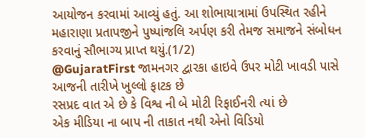આયોજન કરવામાં આવ્યું હતું. આ શોભાયાત્રામાં ઉપસ્થિત રહીને મહારાણા પ્રતાપજીને પુષ્પાંજલિ અર્પણ કરી તેમજ સમાજને સંબોધન કરવાનું સૌભાગ્ય પ્રાપ્ત થયું.(1/2)
@GujaratFirst જામનગર દ્વારકા હાઇવે ઉપર મોટી ખાવડી પાસે આજની તારીખે ખુલ્લો ફાટક છે
રસપ્રદ વાત એ છે કે વિશ્વ ની બે મોટી રિફાઈનરી ત્યાં છે
એક મીડિયા ના બાપ ની તાકાત નથી એનો વિડિયો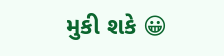મુકી શકે 😀